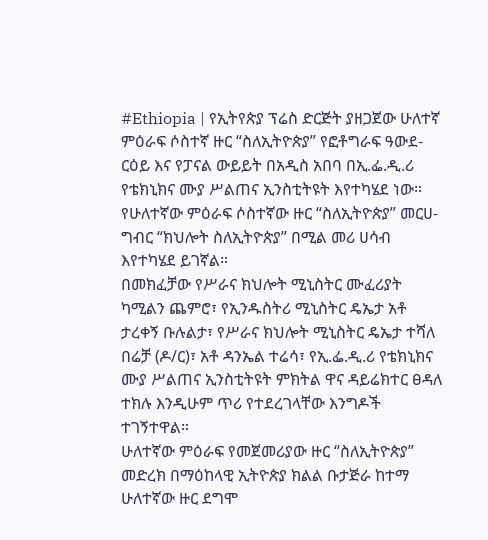#Ethiopia | የኢትየጵያ ፕሬስ ድርጅት ያዘጋጀው ሁለተኛ ምዕራፍ ሶስተኛ ዙር “ስለኢትዮጵያ” የፎቶግራፍ ዓውደ-ርዕይ እና የፓናል ውይይት በአዲስ አበባ በኢ.ፌ.ዲ.ሪ የቴክኒክና ሙያ ሥልጠና ኢንስቲትዩት እየተካሄደ ነው።
የሁለተኛው ምዕራፍ ሶስተኛው ዙር “ስለኢትዮጵያ” መርሀ-ግብር “ክህሎት ስለኢትዮጵያ” በሚል መሪ ሀሳብ እየተካሄደ ይገኛል።
በመክፈቻው የሥራና ክህሎት ሚኒስትር ሙፈሪያት ካሚልን ጨምሮ፣ የኢንዱስትሪ ሚኒስትር ዴኤታ አቶ ታረቀኝ ቡሉልታ፣ የሥራና ክህሎት ሚኒስትር ዴኤታ ተሻለ በሬቻ (ዶ/ር)፣ አቶ ዳንኤል ተሬሳ፣ የኢ.ፌ.ዲ.ሪ የቴክኒክና ሙያ ሥልጠና ኢንስቲትዩት ምክትል ዋና ዳይሬክተር ፀዳለ ተክሉ እንዲሁም ጥሪ የተደረገላቸው እንግዶች ተገኝተዋል።
ሁለተኛው ምዕራፍ የመጀመሪያው ዙር “ስለኢትዮጵያ” መድረክ በማዕከላዊ ኢትዮጵያ ክልል ቡታጅራ ከተማ ሁለተኛው ዙር ደግሞ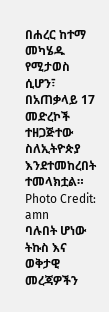በሐረር ከተማ መካሄዱ የሚታወስ ሲሆን፣ በአጠቃላይ 17 መድረኮች ተዘጋጅተው ስለኢትዮጵያ እንደተመከረበት ተመላክቷል።
Photo Credit: amn
ባሉበት ሆነው ትኩስ እና ወቅታዊ መረጃዎችን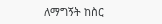ለማግኝት ከስር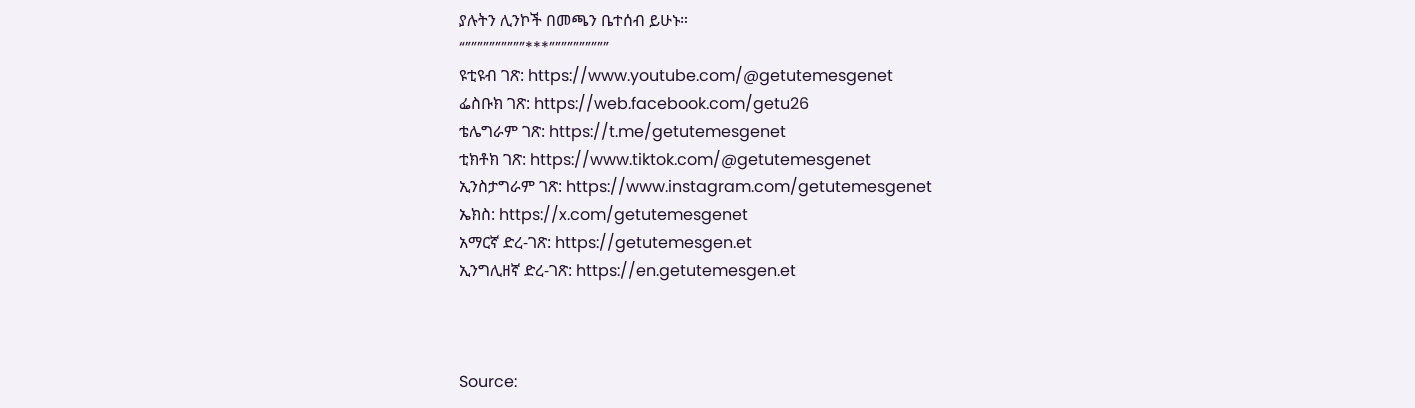ያሉትን ሊንኮች በመጫን ቤተሰብ ይሁኑ።
“””””””””””***””””””””””
ዩቲዩብ ገጽ: https://www.youtube.com/@getutemesgenet
ፌስቡክ ገጽ: https://web.facebook.com/getu26
ቴሌግራም ገጽ: https://t.me/getutemesgenet
ቲክቶክ ገጽ: https://www.tiktok.com/@getutemesgenet
ኢንስታግራም ገጽ: https://www.instagram.com/getutemesgenet
ኤክስ: https://x.com/getutemesgenet
አማርኛ ድረ-ገጽ: https://getutemesgen.et
ኢንግሊዘኛ ድረ-ገጽ: https://en.getutemesgen.et



Source: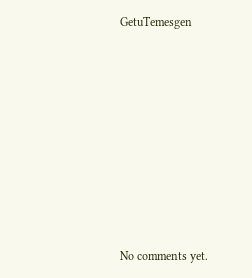GetuTemesgen









No comments yet.